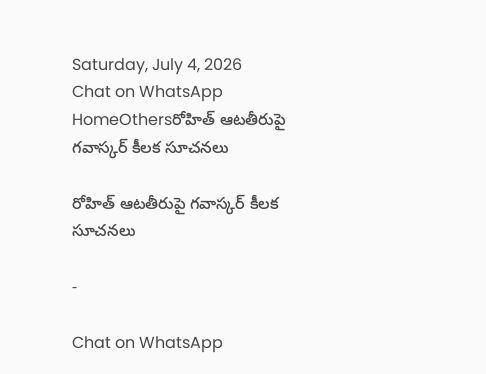Saturday, July 4, 2026
Chat on WhatsApp
HomeOthersరోహిత్ ఆటతీరుపై గవాస్కర్ కీలక సూచనలు

రోహిత్ ఆటతీరుపై గవాస్కర్ కీలక సూచనలు

-

Chat on WhatsApp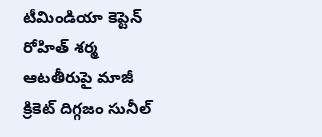టీమిండియా కెప్టెన్ రోహిత్ శర్మ ఆటతీరుపై మాజీ క్రికెట్ దిగ్గజం సునీల్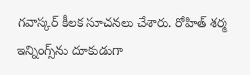గవాస్కర్ కీలక సూచనలు చేశారు. రోహిత్ శర్మ ఇన్నింగ్స్‌ను దూకుడుగా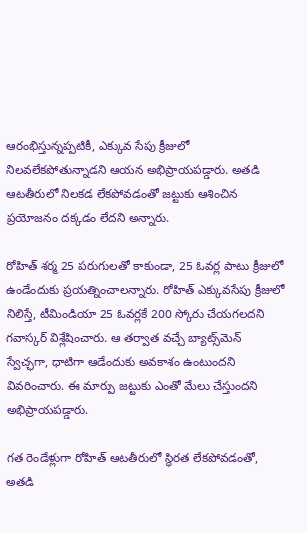ఆరంభిస్తున్నప్పటికీ, ఎక్కువ సేపు క్రీజులో నిలవలేకపోతున్నాడని ఆయన అభిప్రాయపడ్డారు. అతడి ఆటతీరులో నిలకడ లేకపోవడంతో జట్టుకు ఆశించిన ప్రయోజనం దక్కడం లేదని అన్నారు.

రోహిత్ శర్మ 25 పరుగులతో కాకుండా, 25 ఓవర్ల పాటు క్రీజులో ఉండేందుకు ప్రయత్నించాలన్నారు. రోహిత్ ఎక్కువసేపు క్రీజులో నిలిస్తే, టీమిండియా 25 ఓవర్లకే 200 స్కోరు చేయగలదని గవాస్కర్ విశ్లేషించారు. ఆ తర్వాత వచ్చే బ్యాట్స్‌మెన్ స్వేచ్ఛగా, ధాటిగా ఆడేందుకు అవకాశం ఉంటుందని వివరించారు. ఈ మార్పు జట్టుకు ఎంతో మేలు చేస్తుందని అభిప్రాయపడ్డారు.

గత రెండేళ్లుగా రోహిత్ ఆటతీరులో స్థిరత లేకపోవడంతో, అతడి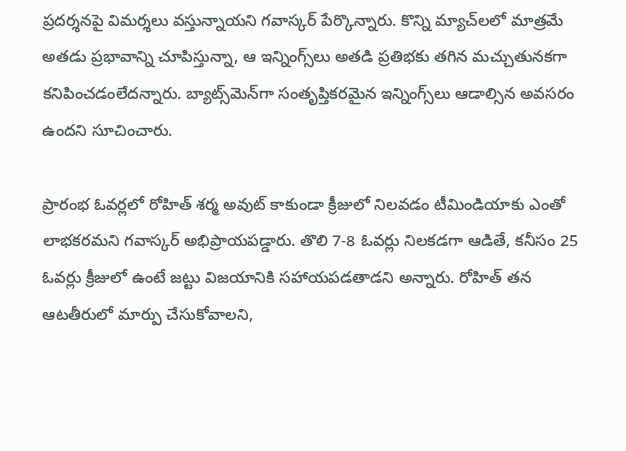ప్రదర్శనపై విమర్శలు వస్తున్నాయని గవాస్కర్ పేర్కొన్నారు. కొన్ని మ్యాచ్‌లలో మాత్రమే అతడు ప్రభావాన్ని చూపిస్తున్నా, ఆ ఇన్నింగ్స్‌లు అతడి ప్రతిభకు తగిన మచ్చుతునకగా కనిపించడంలేదన్నారు. బ్యాట్స్‌మెన్‌గా సంతృప్తికరమైన ఇన్నింగ్స్‌లు ఆడాల్సిన అవసరం ఉందని సూచించారు.

ప్రారంభ ఓవర్లలో రోహిత్ శర్మ అవుట్ కాకుండా క్రీజులో నిలవడం టీమిండియాకు ఎంతో లాభకరమని గవాస్కర్ అభిప్రాయపడ్డారు. తొలి 7-8 ఓవర్లు నిలకడగా ఆడితే, కనీసం 25 ఓవర్లు క్రీజులో ఉంటే జట్టు విజయానికి సహాయపడతాడని అన్నారు. రోహిత్ తన ఆటతీరులో మార్పు చేసుకోవాలని,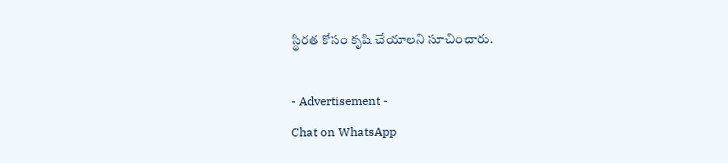స్థిరత కోసం కృషి చేయాలని సూచించారు.

- Advertisement -
Chat on WhatsApp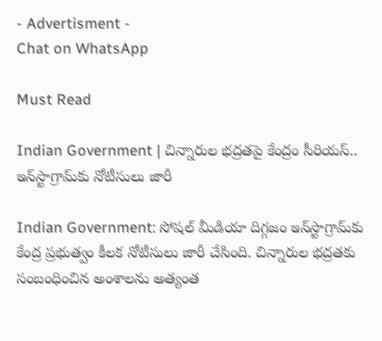- Advertisment -
Chat on WhatsApp

Must Read

Indian Government | చిన్నారుల భద్రతపై కేంద్రం సీరియస్.. ఇన్‌స్టాగ్రామ్‌కు నోటీసులు జారీ

Indian Government: సోషల్ మీడియా దిగ్గజం ఇన్‌స్టాగ్రామ్‌కు కేంద్ర ప్రభుత్వం కీలక నోటీసులు జారీ చేసింది. చిన్నారుల భద్రతకు సంబంధించిన అంశాలను అత్యంత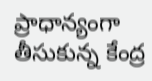ప్రాధాన్యంగా తీసుకున్న కేంద్ర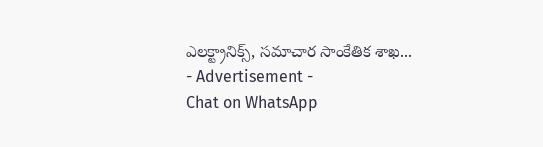ఎలక్ట్రానిక్స్, సమాచార సాంకేతిక శాఖ...
- Advertisement -
Chat on WhatsApp